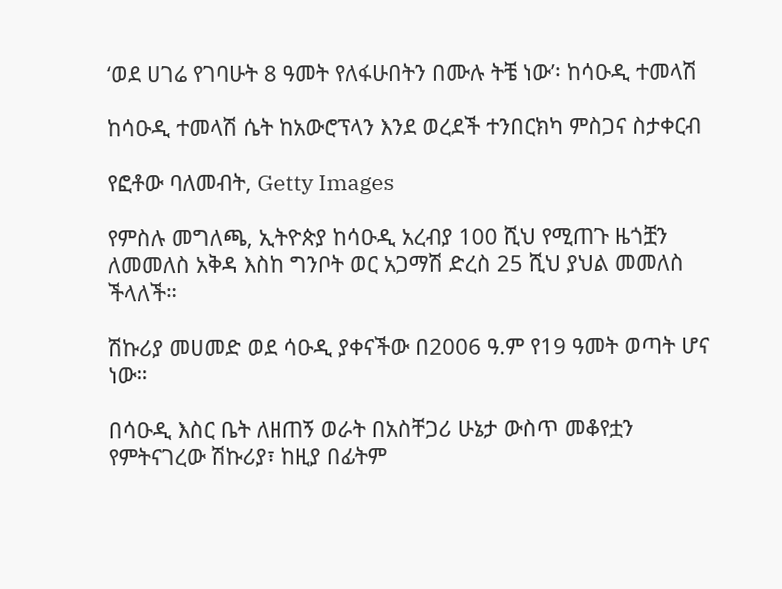‘ወደ ሀገሬ የገባሁት 8 ዓመት የለፋሁበትን በሙሉ ትቼ ነው’፡ ከሳዑዲ ተመላሽ

ከሳዑዲ ተመላሽ ሴት ከአውሮፕላን እንደ ወረደች ተንበርክካ ምስጋና ስታቀርብ

የፎቶው ባለመብት, Getty Images

የምስሉ መግለጫ, ኢትዮጵያ ከሳዑዲ አረብያ 100 ሺህ የሚጠጉ ዜጎቿን ለመመለስ አቅዳ እስከ ግንቦት ወር አጋማሽ ድረስ 25 ሺህ ያህል መመለስ ችላለች።

ሽኩሪያ መሀመድ ወደ ሳዑዲ ያቀናችው በ2006 ዓ.ም የ19 ዓመት ወጣት ሆና ነው።

በሳዑዲ እስር ቤት ለዘጠኝ ወራት በአስቸጋሪ ሁኔታ ውስጥ መቆየቷን የምትናገረው ሽኩሪያ፣ ከዚያ በፊትም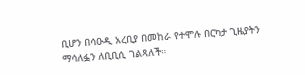ቢሆን በሳዑዲ አረቢያ በመከራ የተሞሉ በርካታ ጊዜያትን ማሳለፏን ለቢቢሲ ገልጻለች።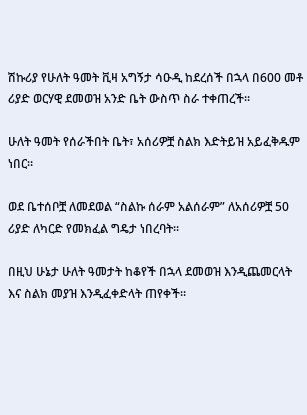ሽኩሪያ የሁለት ዓመት ቪዛ አግኝታ ሳዑዲ ከደረሰች በኋላ በ600 መቶ ሪያድ ወርሃዊ ደመወዝ አንድ ቤት ውስጥ ስራ ተቀጠረች።

ሁለት ዓመት የሰራችበት ቤት፣ አሰሪዎቿ ስልክ እድትይዝ አይፈቅዱም ነበር።

ወደ ቤተሰቦቿ ለመደወል “ስልኩ ሰራም አልሰራም” ለአሰሪዎቿ 50 ሪያድ ለካርድ የመክፈል ግዴታ ነበረባት።

በዚህ ሁኔታ ሁለት ዓመታት ከቆየች በኋላ ደመወዝ እንዲጨመርላት እና ስልክ መያዝ እንዲፈቀድላት ጠየቀች።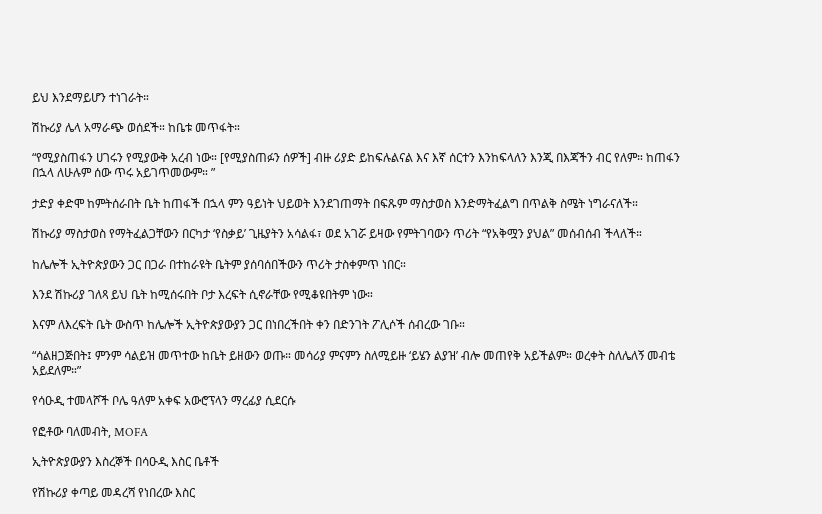ይህ እንደማይሆን ተነገራት።

ሽኩሪያ ሌላ አማራጭ ወሰደች። ከቤቱ መጥፋት።

“የሚያስጠፋን ሀገሩን የሚያውቅ አረብ ነው። [የሚያስጠፉን ሰዎች] ብዙ ሪያድ ይከፍሉልናል እና እኛ ሰርተን እንከፍላለን እንጂ በእጃችን ብር የለም። ከጠፋን በኋላ ለሁሉም ሰው ጥሩ አይገጥመውም። ”

ታድያ ቀድሞ ከምትሰራበት ቤት ከጠፋች በኋላ ምን ዓይነት ህይወት እንደገጠማት በፍጹም ማስታወስ እንድማትፈልግ በጥልቅ ስሜት ነግራናለች።

ሽኩሪያ ማስታወስ የማትፈልጋቸውን በርካታ ‘የስቃይ’ ጊዜያትን አሳልፋ፣ ወደ አገሯ ይዛው የምትገባውን ጥሪት “የአቅሟን ያህል” መሰብሰብ ችላለች።

ከሌሎች ኢትዮጵያውን ጋር በጋራ በተከራዩት ቤትም ያሰባሰበችውን ጥሪት ታስቀምጥ ነበር።

እንደ ሽኩሪያ ገለጻ ይህ ቤት ከሚሰሩበት ቦታ እረፍት ሲኖራቸው የሚቆዩበትም ነው።

እናም ለእረፍት ቤት ውስጥ ከሌሎች ኢትዮጵያውያን ጋር በነበረችበት ቀን በድንገት ፖሊሶች ሰብረው ገቡ።

“ሳልዘጋጅበት፤ ምንም ሳልይዝ መጥተው ከቤት ይዘውን ወጡ። መሳሪያ ምናምን ስለሚይዙ ‘ይሄን ልያዝ’ ብሎ መጠየቅ አይችልም። ወረቀት ስለሌለኝ መብቴ አይደለም።”

የሳዑዲ ተመላሾች ቦሌ ዓለም አቀፍ አውሮፕላን ማረፊያ ሲደርሱ

የፎቶው ባለመብት, MOFA

ኢትዮጵያውያን እስረኞች በሳዑዲ እስር ቤቶች

የሽኩሪያ ቀጣይ መዳረሻ የነበረው እስር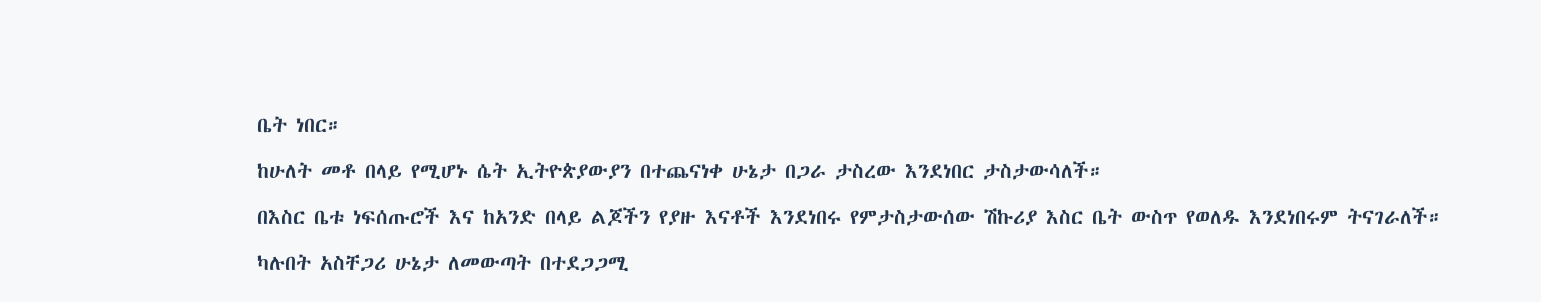ቤት ነበር።

ከሁለት መቶ በላይ የሚሆኑ ሴት ኢትዮጵያውያን በተጨናነቀ ሁኔታ በጋራ ታስረው እንደነበር ታስታውሳለች።

በእስር ቤቱ ነፍሰጡሮች እና ከአንድ በላይ ልጆችን የያዙ እናቶች እንደነበሩ የምታስታውሰው ሽኩሪያ እስር ቤት ውስጥ የወለዱ እንደነበሩም ትናገራለች።

ካሉበት አስቸጋሪ ሁኔታ ለመውጣት በተደጋጋሚ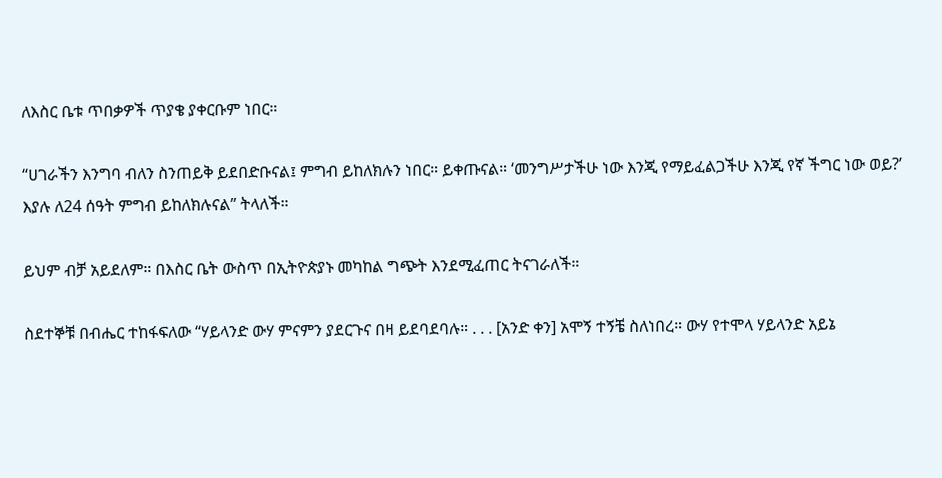ለእስር ቤቱ ጥበቃዎች ጥያቄ ያቀርቡም ነበር።

“ሀገራችን እንግባ ብለን ስንጠይቅ ይደበድቡናል፤ ምግብ ይከለክሉን ነበር። ይቀጡናል። ‘መንግሥታችሁ ነው እንጂ የማይፈልጋችሁ እንጂ የኛ ችግር ነው ወይ?’ እያሉ ለ24 ሰዓት ምግብ ይከለክሉናል” ትላለች።

ይህም ብቻ አይደለም። በእስር ቤት ውስጥ በኢትዮጵያኑ መካከል ግጭት እንደሚፈጠር ትናገራለች።

ስደተኞቹ በብሔር ተከፋፍለው “ሃይላንድ ውሃ ምናምን ያደርጉና በዛ ይደባደባሉ። . . . [አንድ ቀን] አሞኝ ተኝቼ ስለነበረ። ውሃ የተሞላ ሃይላንድ አይኔ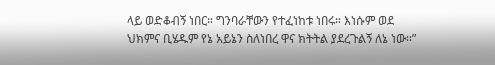ላይ ወድቆብኝ ነበር። ግንባራቸውን የተፈነከቱ ነበሩ። እነሱም ወደ ህክምና ቢሄዱም የኔ አይኔን ስለነበረ ዋና ክትትል ያደረጉልኝ ለኔ ነው።”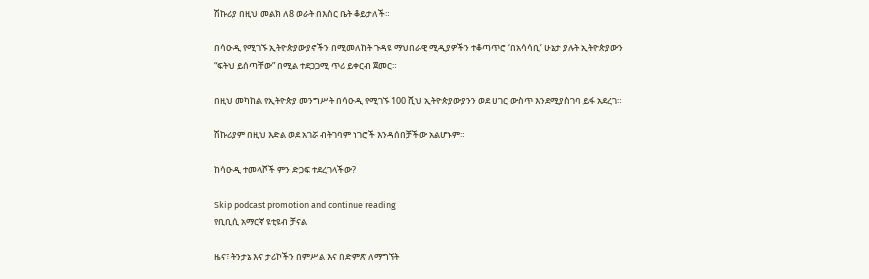ሽኩሪያ በዚህ መልክ ለ8 ወራት በእስር ቤት ቆይታለች።

በሳዑዲ የሚገኙ ኢትዮጵያውያኖችን በሚመለከት ጉዳዩ ማህበራዊ ሚዲያዎችን ተቆጣጥሮ ‘በአሳሳቢ’ ሁኔታ ያሉት ኢትዮጵያውን “ፍትህ ይሰጣቸው” በሚል ተደጋጋሚ ጥሪ ይቀርብ ጀመር።

በዚህ መካከል የኢትዮጵያ መንግሥት በሳዑዲ የሚገኙ 100 ሺህ ኢትዮጵያውያንን ወደ ሀገር ውስጥ እንደሚያስገባ ይፋ አደረገ።

ሽኩሪያም በዚህ እድል ወደ አገሯ ብትገባም ነገሮች እንዳሰበቻችው አልሆኑም።

ከሳዑዲ ተመላሾች ምን ድጋፍ ተደረገላችው?

Skip podcast promotion and continue reading
የቢቢሲ አማርኛ ዩቲዩብ ቻናል

ዜና፣ ትንታኔ እና ታሪኮችን በምሥል እና በድምጽ ለማግኘት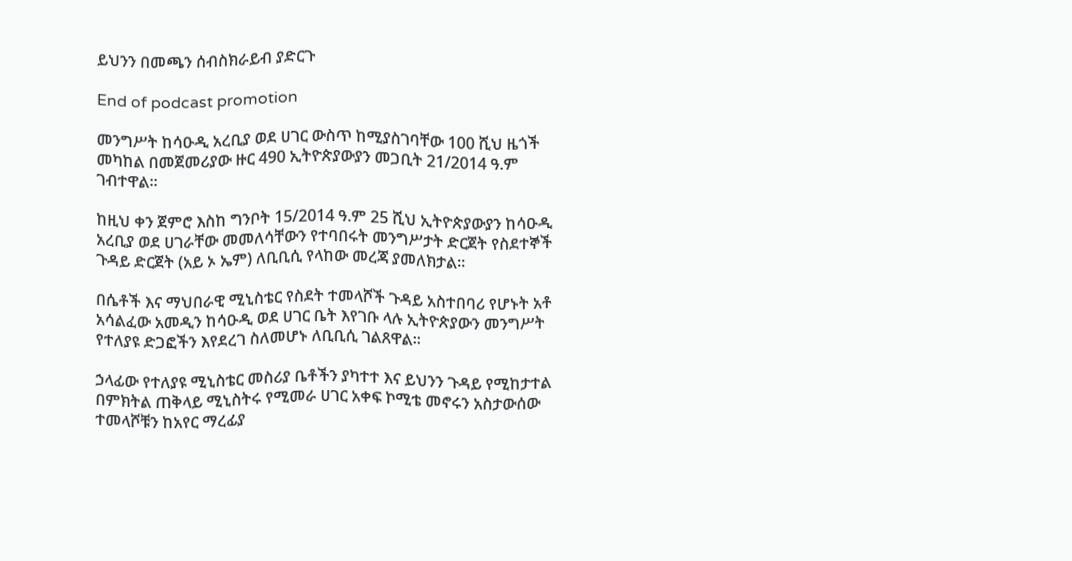ይህንን በመጫን ሰብስክራይብ ያድርጉ

End of podcast promotion

መንግሥት ከሳዑዲ አረቢያ ወደ ሀገር ውስጥ ከሚያስገባቸው 100 ሺህ ዜጎች መካከል በመጀመሪያው ዙር 490 ኢትዮጵያውያን መጋቢት 21/2014 ዓ.ም ገብተዋል።

ከዚህ ቀን ጀምሮ እስከ ግንቦት 15/2014 ዓ.ም 25 ሺህ ኢትዮጵያውያን ከሳዑዲ አረቢያ ወደ ሀገራቸው መመለሳቸውን የተባበሩት መንግሥታት ድርጀት የስደተኞች ጉዳይ ድርጀት (አይ ኦ ኤም) ለቢቢሲ የላከው መረጃ ያመለክታል።

በሴቶች እና ማህበራዊ ሚኒስቴር የስደት ተመላሾች ጉዳይ አስተበባሪ የሆኑት አቶ አሳልፈው አመዲን ከሳዑዲ ወደ ሀገር ቤት እየገቡ ላሉ ኢትዮጵያውን መንግሥት የተለያዩ ድጋፎችን እየደረገ ስለመሆኑ ለቢቢሲ ገልጸዋል።

ኃላፊው የተለያዩ ሚኒስቴር መስሪያ ቤቶችን ያካተተ እና ይህንን ጉዳይ የሚከታተል በምክትል ጠቅላይ ሚኒስትሩ የሚመራ ሀገር አቀፍ ኮሚቴ መኖሩን አስታውሰው ተመላሾቹን ከአየር ማረፊያ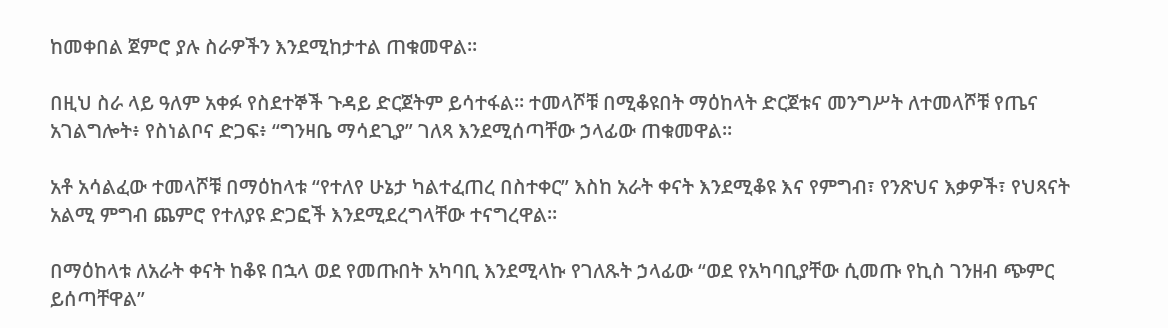ከመቀበል ጀምሮ ያሉ ስራዎችን እንደሚከታተል ጠቁመዋል።

በዚህ ስራ ላይ ዓለም አቀፉ የስደተኞች ጉዳይ ድርጀትም ይሳተፋል። ተመላሾቹ በሚቆዩበት ማዕከላት ድርጀቱና መንግሥት ለተመላሾቹ የጤና አገልግሎት፥ የስነልቦና ድጋፍ፥ “ግንዛቤ ማሳደጊያ” ገለጻ እንደሚሰጣቸው ኃላፊው ጠቁመዋል።

አቶ አሳልፈው ተመላሾቹ በማዕከላቱ “የተለየ ሁኔታ ካልተፈጠረ በስተቀር” እስከ አራት ቀናት እንደሚቆዩ እና የምግብ፣ የንጽህና እቃዎች፣ የህጻናት አልሚ ምግብ ጨምሮ የተለያዩ ድጋፎች እንደሚደረግላቸው ተናግረዋል።

በማዕከላቱ ለአራት ቀናት ከቆዩ በኋላ ወደ የመጡበት አካባቢ እንደሚላኩ የገለጹት ኃላፊው “ወደ የአካባቢያቸው ሲመጡ የኪስ ገንዘብ ጭምር ይሰጣቸዋል”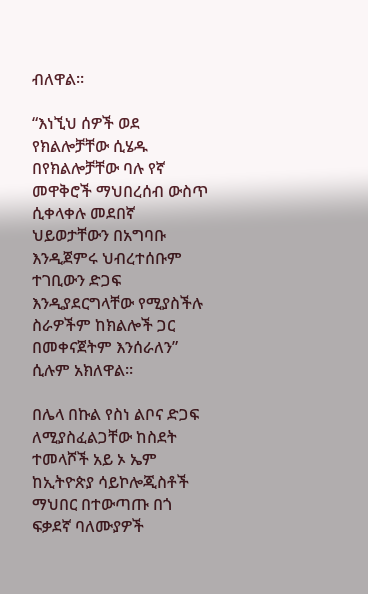ብለዋል።

“እነኚህ ሰዎች ወደ የክልሎቻቸው ሲሄዱ በየክልሎቻቸው ባሉ የኛ መዋቅሮች ማህበረሰብ ውስጥ ሲቀላቀሉ መደበኛ ህይወታቸውን በአግባቡ እንዲጀምሩ ህብረተሰቡም ተገቢውን ድጋፍ እንዲያደርግላቸው የሚያስችሉ ስራዎችም ከክልሎች ጋር በመቀናጀትም እንሰራለን” ሲሉም አክለዋል።

በሌላ በኩል የስነ ልቦና ድጋፍ ለሚያስፈልጋቸው ከስደት ተመላሾች አይ ኦ ኤም ከኢትዮጵያ ሳይኮሎጂስቶች ማህበር በተውጣጡ በጎ ፍቃደኛ ባለሙያዎች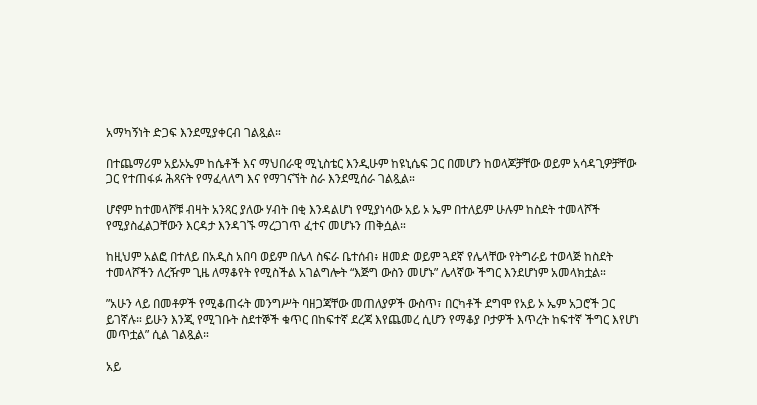አማካኝነት ድጋፍ እንደሚያቀርብ ገልጿል።

በተጨማሪም አይኦኤም ከሴቶች እና ማህበራዊ ሚኒስቴር እንዲሁም ከዩኒሴፍ ጋር በመሆን ከወላጆቻቸው ወይም አሳዳጊዎቻቸው ጋር የተጠፋፉ ሕጻናት የማፈላለግ እና የማገናኘት ስራ እንደሚሰራ ገልጿል።

ሆኖም ከተመላሾቹ ብዛት አንጻር ያለው ሃብት በቂ እንዳልሆነ የሚያነሳው አይ ኦ ኤም በተለይም ሁሉም ከስደት ተመላሾች የሚያስፈልጋቸውን እርዳታ እንዳገኙ ማረጋገጥ ፈተና መሆኑን ጠቅሷል።

ከዚህም አልፎ በተለይ በአዲስ አበባ ወይም በሌላ ስፍራ ቤተሰብ፥ ዘመድ ወይም ጓደኛ የሌላቸው የትግራይ ተወላጅ ከስደት ተመላሾችን ለረዥም ጊዜ ለማቆየት የሚስችል አገልግሎት “እጅግ ውስን መሆኑ” ሌላኛው ችግር እንደሆነም አመላክቷል።

”አሁን ላይ በመቶዎች የሚቆጠሩት መንግሥት ባዘጋጃቸው መጠለያዎች ውስጥ፣ በርካቶች ደግሞ የአይ ኦ ኤም አጋሮች ጋር ይገኛሉ። ይሁን እንጂ የሚገቡት ስደተኞች ቁጥር በከፍተኛ ደረጃ እየጨመረ ሲሆን የማቆያ ቦታዎች እጥረት ከፍተኛ ችግር እየሆነ መጥቷል” ሲል ገልጿል።

አይ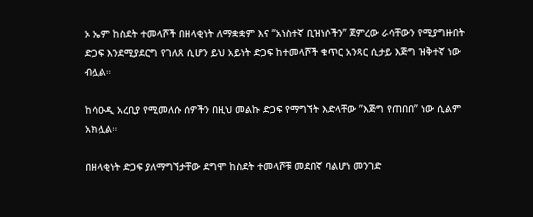ኦ ኤም ከስደት ተመላሾች በዘላቂነት ለማቋቋም እና “አነስተኛ ቢዝነሶችን” ጀምረው ራሳቸውን የሚያግዙበት ድጋፍ እንደሚያደርግ የገለጸ ሲሆን ይህ አይነት ድጋፍ ከተመላሾች ቁጥር አንጻር ሲታይ እጅግ ዝቅተኛ ነው ብሏል።

ከሳዑዲ አረቢያ የሚመለሱ ሰዎችን በዚህ መልኩ ድጋፍ የማግኘት እድላቸው ”እጅግ የጠበበ” ነው ሲልም አክሏል።

በዘላቂነት ድጋፍ ያለማግኘታቸው ደግሞ ከስደት ተመላሾቹ መደበኛ ባልሆነ መንገድ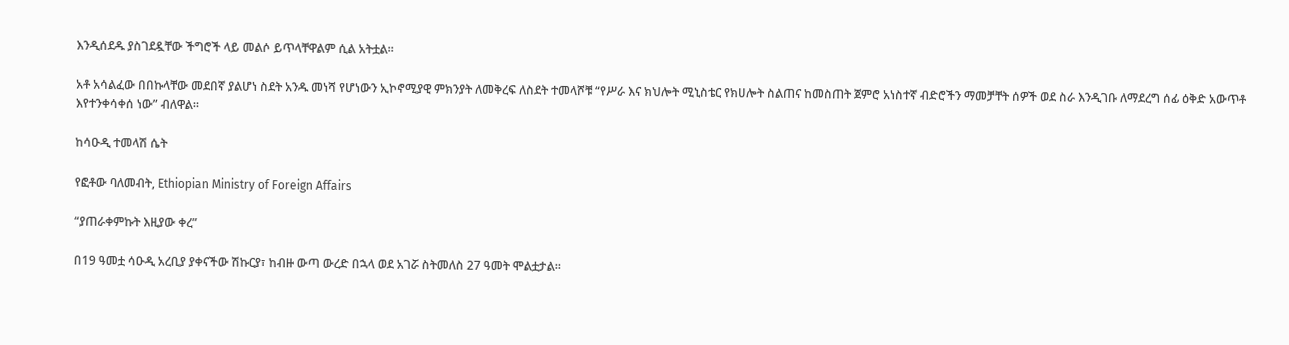እንዲሰደዱ ያስገደዷቸው ችግሮች ላይ መልሶ ይጥላቸዋልም ሲል አትቷል።

አቶ አሳልፈው በበኩላቸው መደበኛ ያልሆነ ስደት አንዱ መነሻ የሆነውን ኢኮኖሚያዊ ምክንያት ለመቅረፍ ለስደት ተመላሾቹ “የሥራ እና ክህሎት ሚኒስቴር የክሀሎት ስልጠና ከመስጠት ጀምሮ አነስተኛ ብድሮችን ማመቻቸት ሰዎች ወደ ስራ እንዲገቡ ለማደረግ ሰፊ ዕቅድ አውጥቶ እየተንቀሳቀሰ ነው” ብለዋል።

ከሳዑዲ ተመላሽ ሴት

የፎቶው ባለመብት, Ethiopian Ministry of Foreign Affairs

“ያጠራቀምኩት እዚያው ቀረ”

በ19 ዓመቷ ሳዑዲ አረቢያ ያቀናችው ሽኩርያ፣ ከብዙ ውጣ ውረድ በኋላ ወደ አገሯ ስትመለስ 27 ዓመት ሞልቷታል።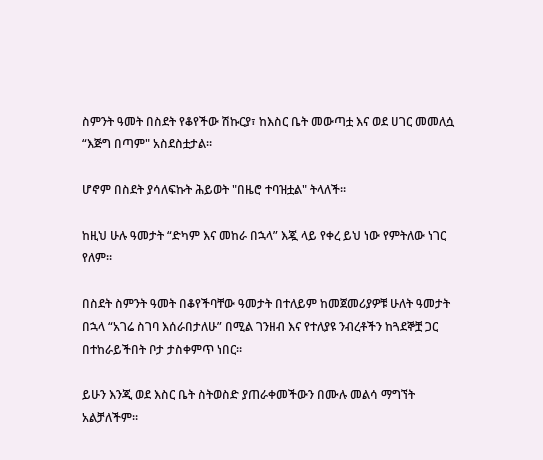ስምንት ዓመት በስደት የቆየችው ሽኩርያ፣ ከእስር ቤት መውጣቷ እና ወደ ሀገር መመለሷ “እጅግ በጣም" አስደስቷታል።

ሆኖም በስደት ያሳለፍኩት ሕይወት "በዜሮ ተባዝቷል" ትላለች።

ከዚህ ሁሉ ዓመታት “ድካም እና መከራ በኋላ” እጇ ላይ የቀረ ይህ ነው የምትለው ነገር የለም።

በስደት ስምንት ዓመት በቆየችባቸው ዓመታት በተለይም ከመጀመሪያዎቹ ሁለት ዓመታት በኋላ “አገሬ ስገባ እሰራበታለሁ” በሚል ገንዘብ እና የተለያዩ ንብረቶችን ከጓደኞቿ ጋር በተከራይችበት ቦታ ታስቀምጥ ነበር።

ይሁን እንጂ ወደ እስር ቤት ስትወስድ ያጠራቀመችውን በሙሉ መልሳ ማግኘት አልቻለችም።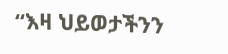“እዛ ህይወታችንን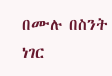በሙሉ በስንት ነገር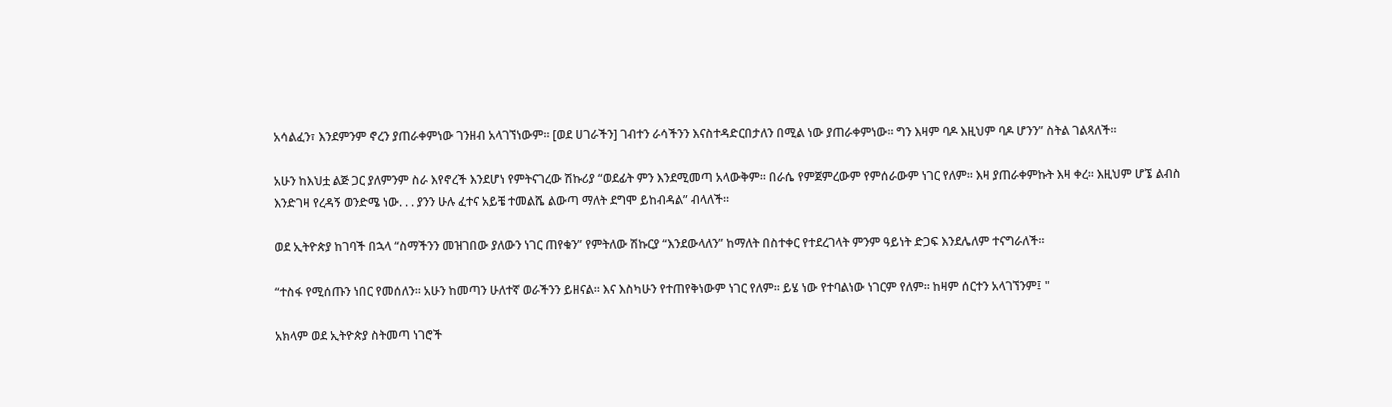አሳልፈን፣ እንደምንም ኖረን ያጠራቀምነው ገንዘብ አላገኘነውም። [ወደ ሀገራችን] ገብተን ራሳችንን እናስተዳድርበታለን በሚል ነው ያጠራቀምነው። ግን እዛም ባዶ እዚህም ባዶ ሆንን” ስትል ገልጻለች።

አሁን ከእህቷ ልጅ ጋር ያለምንም ስራ እየኖረች እንደሆነ የምትናገረው ሽኩሪያ “ወደፊት ምን እንደሚመጣ አላውቅም። በራሴ የምጀምረውም የምሰራውም ነገር የለም። እዛ ያጠራቀምኩት እዛ ቀረ። እዚህም ሆኜ ልብስ እንድገዛ የረዳኝ ወንድሜ ነው. . . ያንን ሁሉ ፈተና አይቼ ተመልሼ ልውጣ ማለት ደግሞ ይከብዳል” ብላለች።

ወደ ኢትዮጵያ ከገባች በኋላ “ስማችንን መዝገበው ያለውን ነገር ጠየቁን” የምትለው ሽኩርያ “እንደውላለን” ከማለት በስተቀር የተደረገላት ምንም ዓይነት ድጋፍ እንደሌለም ተናግራለች።

“ተስፋ የሚሰጡን ነበር የመሰለን። አሁን ከመጣን ሁለተኛ ወራችንን ይዘናል። እና እስካሁን የተጠየቅነውም ነገር የለም። ይሄ ነው የተባልነው ነገርም የለም። ከዛም ሰርተን አላገኘንም፤ "

አክላም ወደ ኢትዮጵያ ስትመጣ ነገሮች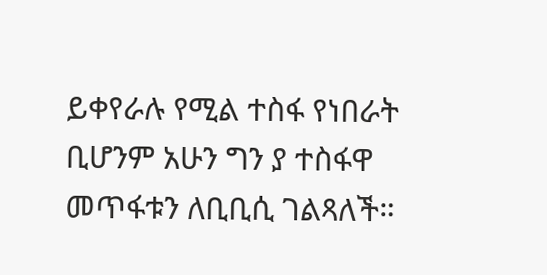ይቀየራሉ የሚል ተስፋ የነበራት ቢሆንም አሁን ግን ያ ተስፋዋ መጥፋቱን ለቢቢሲ ገልጻለች።